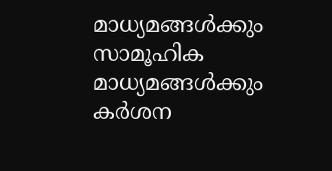മാധ്യമങ്ങൾക്കും സാമൂഹിക മാധ്യമങ്ങൾക്കും കർശന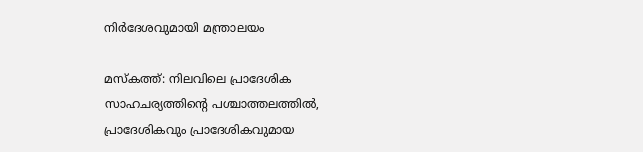നിർദേശവുമായി മന്ത്രാലയം

മസ്കത്ത്: നിലവിലെ പ്രാദേശിക സാഹചര്യത്തിന്റെ പശ്ചാത്തലത്തിൽ, പ്രാദേശികവും പ്രാദേശികവുമായ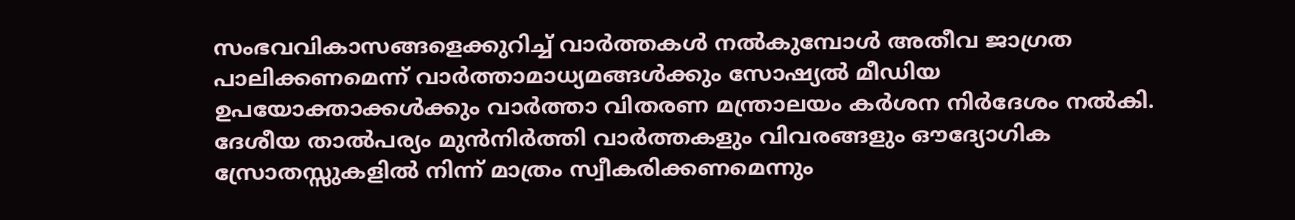സംഭവവികാസങ്ങളെക്കുറിച്ച് വാർത്തകൾ നൽകുമ്പോൾ അതീവ ജാഗ്രത പാലിക്കണമെന്ന് വാർത്താമാധ്യമങ്ങൾക്കും സോഷ്യൽ മീഡിയ ഉപയോക്താക്കൾക്കും വാർത്താ വിതരണ മന്ത്രാലയം കർശന നിർദേശം നൽകി. ദേശീയ താൽപര്യം മുൻനിർത്തി വാർത്തകളും വിവരങ്ങളും ഔദ്യോഗിക സ്രോതസ്സുകളിൽ നിന്ന് മാത്രം സ്വീകരിക്കണമെന്നും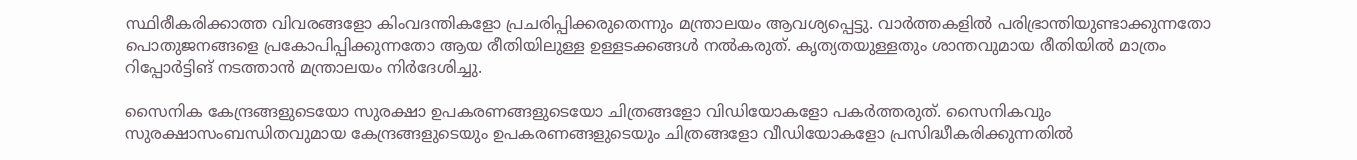സ്ഥിരീകരിക്കാത്ത വിവരങ്ങളോ കിംവദന്തികളോ പ്രചരിപ്പിക്കരുതെന്നും മന്ത്രാലയം ആവശ്യപ്പെട്ടു. വാർത്തകളിൽ പരിഭ്രാന്തിയുണ്ടാക്കുന്നതോ പൊതുജനങ്ങളെ പ്രകോപിപ്പിക്കുന്നതോ ആയ രീതിയിലുള്ള ഉള്ളടക്കങ്ങൾ നൽകരുത്. കൃത്യതയുള്ളതും ശാന്തവുമായ രീതിയിൽ മാത്രം റിപ്പോർട്ടിങ് നടത്താൻ മന്ത്രാലയം നിർദേശിച്ചു.

സൈനിക കേന്ദ്രങ്ങളുടെയോ സുരക്ഷാ ഉപകരണങ്ങളുടെയോ ചിത്രങ്ങളോ വിഡിയോകളോ പകർത്തരുത്. സൈനികവും സുരക്ഷാസംബന്ധിതവുമായ കേന്ദ്രങ്ങളുടെയും ഉപകരണങ്ങളുടെയും ചിത്രങ്ങളോ വീഡിയോകളോ പ്രസിദ്ധീകരിക്കുന്നതിൽ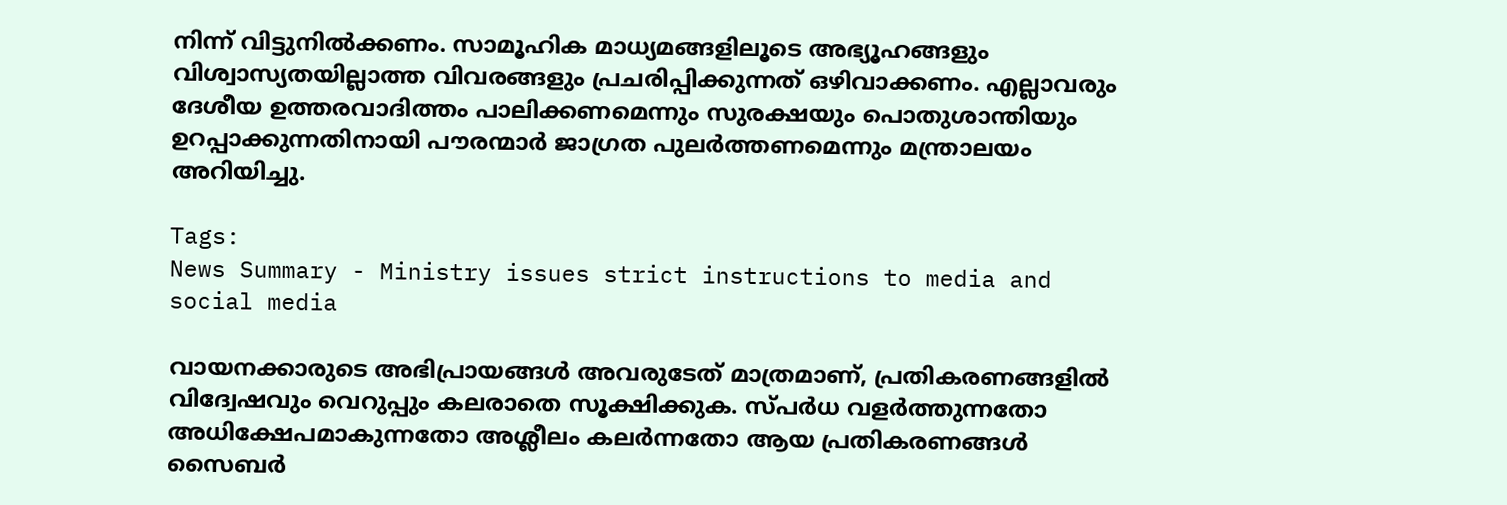നിന്ന് വിട്ടുനിൽക്കണം. സാമൂഹിക മാധ്യമങ്ങളിലൂടെ അഭ്യൂഹങ്ങളും വിശ്വാസ്യതയില്ലാത്ത വിവരങ്ങളും പ്രചരിപ്പിക്കുന്നത് ഒഴിവാക്കണം. എല്ലാവരും ദേശീയ ഉത്തരവാദിത്തം പാലിക്കണമെന്നും സുരക്ഷയും പൊതുശാന്തിയും ഉറപ്പാക്കുന്നതിനായി പൗരന്മാർ ജാഗ്രത പുലർത്തണമെന്നും മന്ത്രാലയം അറിയിച്ചു.

Tags:
News Summary - Ministry issues strict instructions to media and social media

വായനക്കാരുടെ അഭിപ്രായങ്ങള്‍ അവരുടേത് മാത്രമാണ്, പ്രതികരണങ്ങളിൽ വിദ്വേഷവും വെറുപ്പും കലരാതെ സൂക്ഷിക്കുക. സ്പർധ വളർത്തുന്നതോ അധിക്ഷേപമാകുന്നതോ അശ്ലീലം കലർന്നതോ ആയ പ്രതികരണങ്ങൾ സൈബർ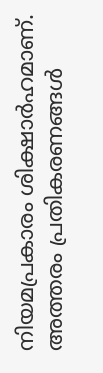നിയമപ്രകാരം ശിക്ഷാർഹമാണ്. അത്തരം പ്രതികരണങ്ങൾ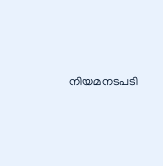നിയമനടപടി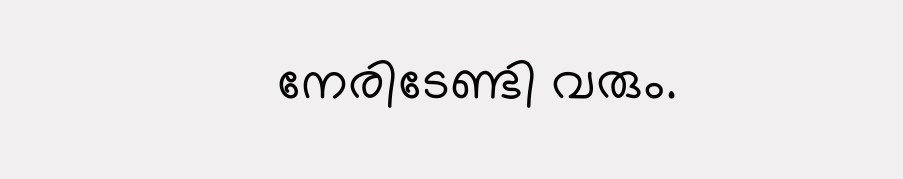നേരിടേണ്ടി വരും.